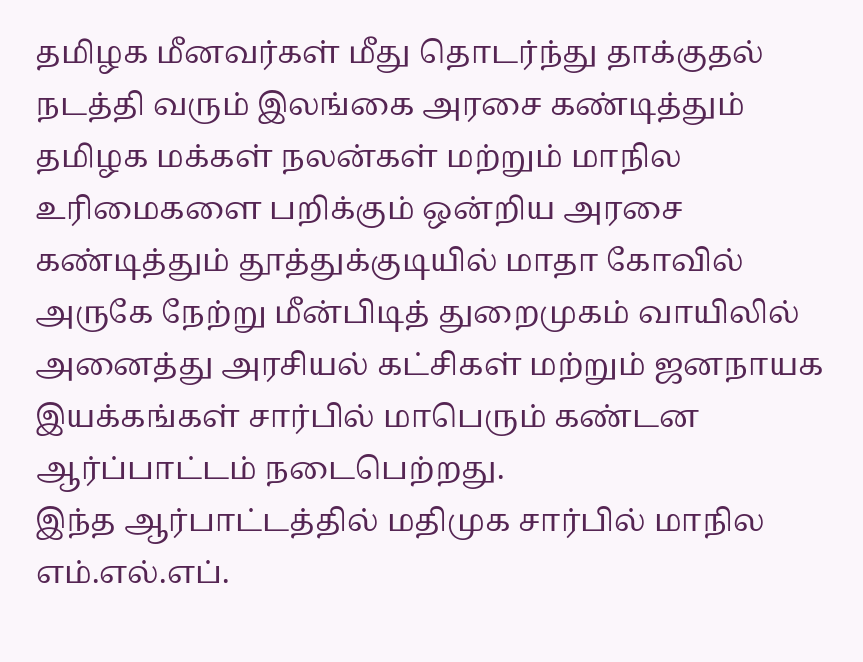தமிழக மீனவர்கள் மீது தொடர்ந்து தாக்குதல் நடத்தி வரும் இலங்கை அரசை கண்டித்தும் தமிழக மக்கள் நலன்கள் மற்றும் மாநில உரிமைகளை பறிக்கும் ஒன்றிய அரசை கண்டித்தும் தூத்துக்குடியில் மாதா கோவில் அருகே நேற்று மீன்பிடித் துறைமுகம் வாயிலில் அனைத்து அரசியல் கட்சிகள் மற்றும் ஜனநாயக இயக்கங்கள் சார்பில் மாபெரும் கண்டன ஆர்ப்பாட்டம் நடைபெற்றது.
இந்த ஆர்பாட்டத்தில் மதிமுக சார்பில் மாநில எம்.எல்.எப்.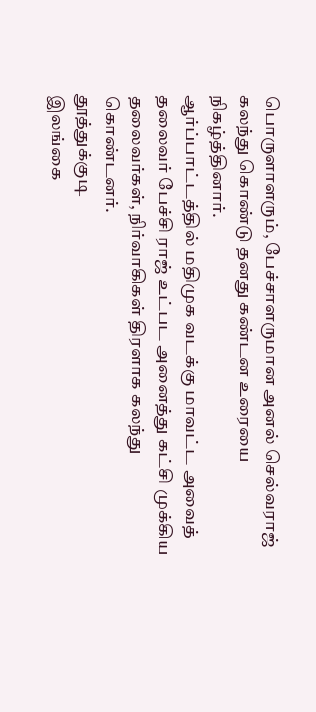பொருளாளரும், பேச்சாளருமான அனல் செல்வராஜ் கலந்து கொண்டு தனது கண்டன உரையை நிகழ்த்தினார்.
ஆர்ப்பாட்டத்தில் மதிமுக வடக்கு மாவட்ட அவைத் தலைவர் பேச்சி ராஜ் உட்பட அனைத்து கட்சி முக்கிய தலைவர்கள், நிர்வாகிகள் திரளாக கலந்து கொண்டனர்.
தூத்துக்குடி
இலங்கை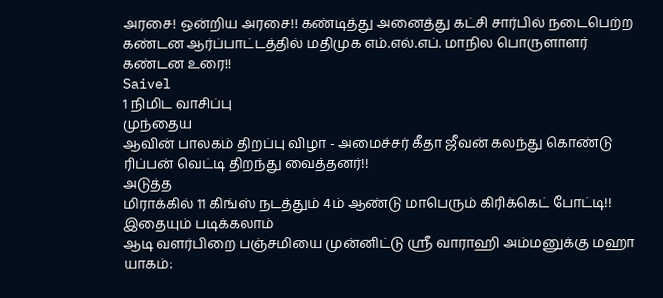அரசை! ஒன்றிய அரசை!! கண்டித்து அனைத்து கட்சி சார்பில் நடைபெற்ற கண்டன ஆர்ப்பாட்டத்தில் மதிமுக எம்.எல்.எப். மாநில பொருளாளர் கண்டன உரை!!
Saivel
1 நிமிட வாசிப்பு
முந்தைய
ஆவின் பாலகம் திறப்பு விழா - அமைச்சர் கீதா ஜீவன் கலந்து கொண்டு ரிப்பன் வெட்டி திறந்து வைத்தனர்!!
அடுத்த
மிராக்கில் 11 கிங்ஸ் நடத்தும் 4ம் ஆண்டு மாபெரும் கிரிக்கெட் போட்டி!!
இதையும் படிக்கலாம்
ஆடி வளர்பிறை பஞ்சமியை முன்னிட்டு ஸ்ரீ வாராஹி அம்மனுக்கு மஹா யாகம்: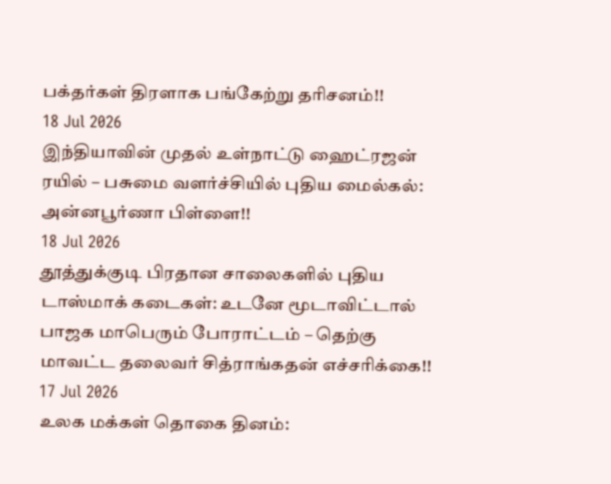பக்தர்கள் திரளாக பங்கேற்று தரிசனம்!!
18 Jul 2026
இந்தியாவின் முதல் உள்நாட்டு ஹைட்ரஜன் ரயில் – பசுமை வளர்ச்சியில் புதிய மைல்கல்: அன்னபூர்ணா பிள்ளை!!
18 Jul 2026
தூத்துக்குடி பிரதான சாலைகளில் புதிய டாஸ்மாக் கடைகள்: உடனே மூடாவிட்டால் பாஜக மாபெரும் போராட்டம் – தெற்கு மாவட்ட தலைவர் சித்ராங்கதன் எச்சரிக்கை!!
17 Jul 2026
உலக மக்கள் தொகை தினம்: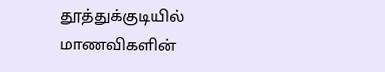தூத்துக்குடியில் மாணவிகளின்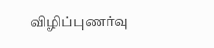விழிப்புணர்வு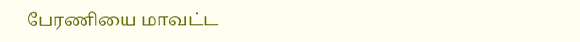பேரணியை மாவட்ட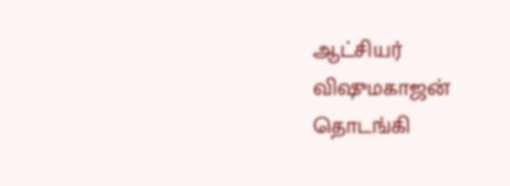ஆட்சியர் விஷுமகாஜன் தொடங்கி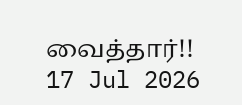வைத்தார்!!
17 Jul 2026